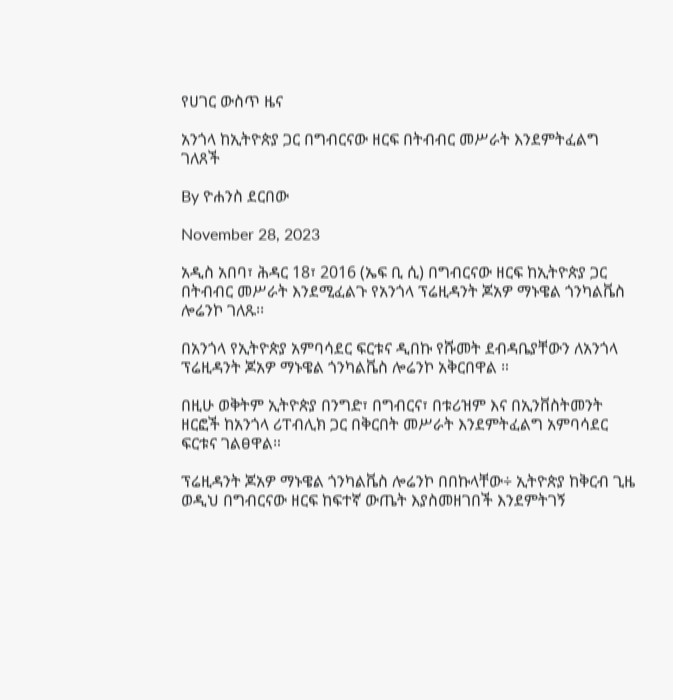የሀገር ውስጥ ዜና

አንጎላ ከኢትዮጵያ ጋር በግብርናው ዘርፍ በትብብር መሥራት እንደምትፈልግ ገለጸች

By ዮሐንስ ደርበው

November 28, 2023

አዲስ አበባ፣ ሕዳር 18፣ 2016 (ኤፍ ቢ ሲ) በግብርናው ዘርፍ ከኢትዮጵያ ጋር በትብብር መሥራት እንደሚፈልጉ የአንጎላ ፕሬዚዳንት ጆአዎ ማኑዌል ጎንካልቬስ ሎሬንኮ ገለጹ፡፡

በአንጎላ የኢትዮጵያ አምባሳደር ፍርቱና ዲበኩ የሹመት ደብዳቤያቸውን ለአንጎላ ፕሬዚዳንት ጆአዎ ማኑዌል ጎንካልቬስ ሎሬንኮ አቅርበዋል ።

በዚሁ ወቅትም ኢትዮጵያ በንግድ፣ በግብርና፣ በቱሪዝም እና በኢንቨስትመንት ዘርፎች ከአንጎላ ሪፐብሊክ ጋር በቅርበት መሥራት እንደምትፈልግ አምባሳደር ፍርቱና ገልፀዋል።

ፕሬዚዳንት ጆአዎ ማኑዌል ጎንካልቬስ ሎሬንኮ በበኩላቸው÷ ኢትዮጵያ ከቅርብ ጊዜ ወዲህ በግብርናው ዘርፍ ከፍተኛ ውጤት እያስመዘገበች እንደምትገኝ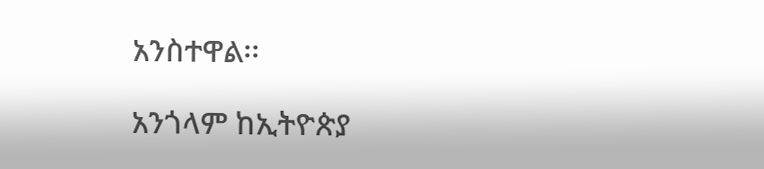አንስተዋል፡፡

አንጎላም ከኢትዮጵያ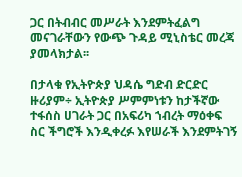ጋር በትብብር መሥራት እንደምትፈልግ መናገራቸውን የውጭ ጉዳይ ሚኒስቴር መረጃ ያመላክታል፡፡

በታላቁ የኢትዮጵያ ህዳሴ ግድብ ድርድር ዙሪያም÷ ኢትዮጵያ ሥምምነቱን ከታችኛው ተፋሰስ ሀገራት ጋር በአፍሪካ ኀብረት ማዕቀፍ ስር ችግሮች እንዲቀረፉ እየሠራች እንደምትገኝ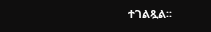ተገልጿል፡፡